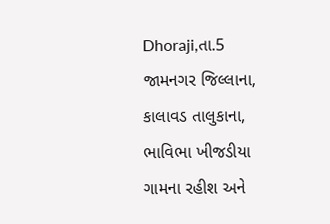Dhoraji,તા.5
જામનગર જિલ્લાના, કાલાવડ તાલુકાના, ભાવિભા ખીજડીયા ગામના રહીશ અને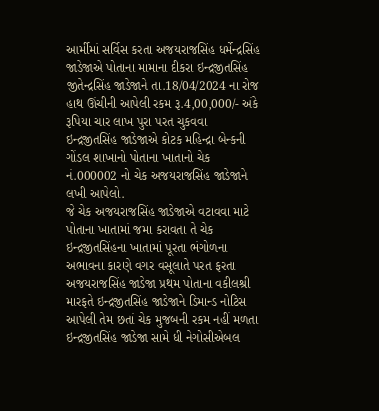આર્મીમાં સર્વિસ કરતા અજયરાજસિંહ ધર્મેન્દ્રસિંહ જાડેજાએ પોતાના મામાના દીકરા ઇન્દ્રજીતસિંહ જીતેન્દ્રસિંહ જાડેજાને તા.18/04/2024 ના રોજ હાથ ઊંચીની આપેલી રકમ રૂ.4,00,000/- અંકે રૂપિયા ચાર લાખ પુરા પરત ચુકવવા ઇન્દ્રજીતસિંહ જાડેજાએ કોટક મહિન્દ્રા બેન્કની ગોંડલ શાખાનો પોતાના ખાતાનો ચેક નં.000002 નો ચેક અજયરાજસિંહ જાડેજાને લખી આપેલો.
જે ચેક અજયરાજસિંહ જાડેજાએ વટાવવા માટે પોતાના ખાતામાં જમા કરાવતા તે ચેક ઇન્દ્રજીતસિંહના ખાતામાં પૂરતા ભંગોળના અભાવના કારણે વગર વસૂલાતે પરત ફરતા અજયરાજસિંહ જાડેજા પ્રથમ પોતાના વકીલશ્રી મારફતે ઇન્દ્રજીતસિંહ જાડેજાને ડિમાન્ડ નોટિસ આપેલી તેમ છતાં ચેક મુજબની રકમ નહીં મળતા ઇન્દ્રજીતસિંહ જાડેજા સામે ધી નેગોસીએબલ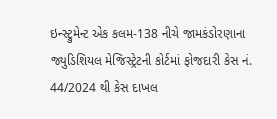ઇન્સ્ટ્રુમેન્ટ એક કલમ-138 નીચે જામકંડોરણાના જ્યુડિશિયલ મેજિસ્ટ્રેટની કોર્ટમાં ફોજદારી કેસ નં. 44/2024 થી કેસ દાખલ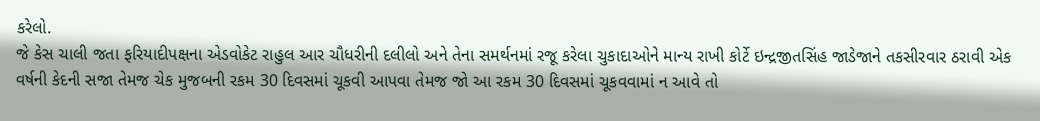કરેલો.
જે કેસ ચાલી જતા ફરિયાદીપક્ષના એડવોકેટ રાહુલ આર ચૌધરીની દલીલો અને તેના સમર્થનમાં રજૂ કરેલા ચુકાદાઓને માન્ય રાખી કોર્ટે ઇન્દ્રજીતસિંહ જાડેજાને તકસીરવાર ઠરાવી એક વર્ષની કેદની સજા તેમજ ચેક મુજબની રકમ 30 દિવસમાં ચૂકવી આપવા તેમજ જો આ રકમ 30 દિવસમાં ચૂકવવામાં ન આવે તો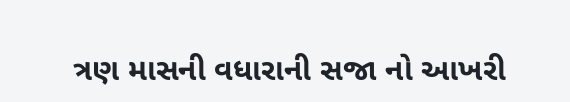ત્રણ માસની વધારાની સજા નો આખરી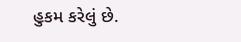હુકમ કરેલું છે.